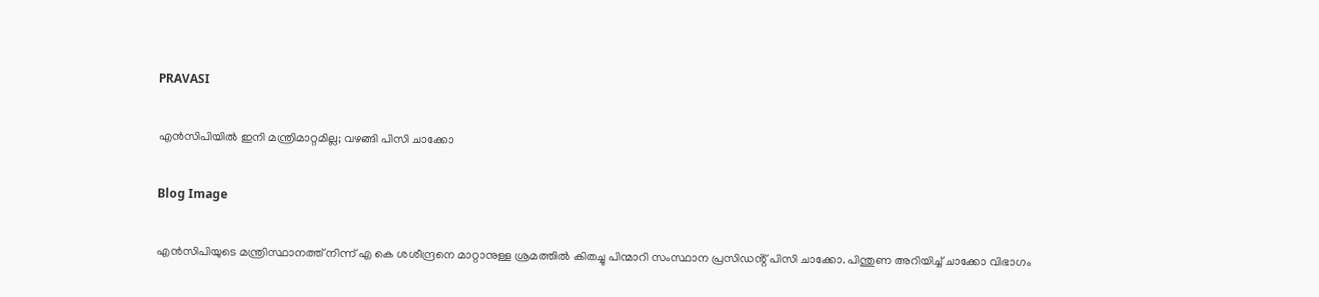PRAVASI

എൻസിപിയിൽ ഇനി മന്ത്രിമാറ്റമില്ല; വഴങ്ങി പിസി ചാക്കോ

Blog Image

എൻസിപിയുടെ മന്ത്രിസ്ഥാനത്ത് നിന്ന് എ കെ ശശീന്ദ്രനെ മാറ്റാനുള്ള ശ്രമത്തിൽ കിതച്ചു പിന്മാറി സംസ്ഥാന പ്രസിഡൻ്റ് പിസി ചാക്കോ. പിന്തുണ അറിയിച്ച് ചാക്കോ വിഭാഗം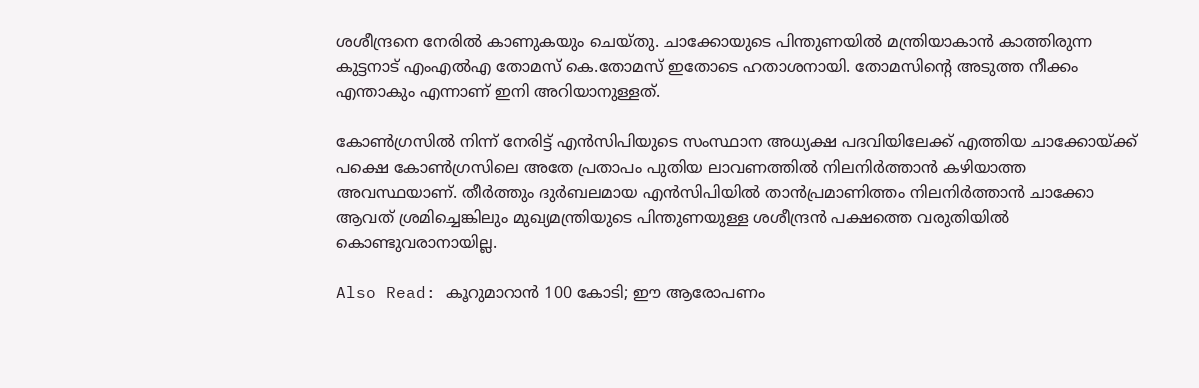ശശീന്ദ്രനെ നേരിൽ കാണുകയും ചെയ്തു. ചാക്കോയുടെ പിന്തുണയിൽ മന്ത്രിയാകാൻ കാത്തിരുന്ന കുട്ടനാട് എംഎൽഎ തോമസ് കെ.തോമസ് ഇതോടെ ഹതാശനായി. തോമസിൻ്റെ അടുത്ത നീക്കം എന്താകും എന്നാണ് ഇനി അറിയാനുള്ളത്.

കോൺഗ്രസിൽ നിന്ന് നേരിട്ട് എൻസിപിയുടെ സംസ്ഥാന അധ്യക്ഷ പദവിയിലേക്ക് എത്തിയ ചാക്കോയ്ക്ക് പക്ഷെ കോൺഗ്രസിലെ അതേ പ്രതാപം പുതിയ ലാവണത്തിൽ നിലനിർത്താൻ കഴിയാത്ത അവസ്ഥയാണ്. തീർത്തും ദുർബലമായ എൻസിപിയിൽ താൻപ്രമാണിത്തം നിലനിർത്താൻ ചാക്കോ ആവത് ശ്രമിച്ചെങ്കിലും മുഖ്യമന്ത്രിയുടെ പിന്തുണയുള്ള ശശീന്ദ്രൻ പക്ഷത്തെ വരുതിയിൽ കൊണ്ടുവരാനായില്ല.

Also Read: കൂറുമാറാന്‍ 100 കോടി; ഈ ആരോപണം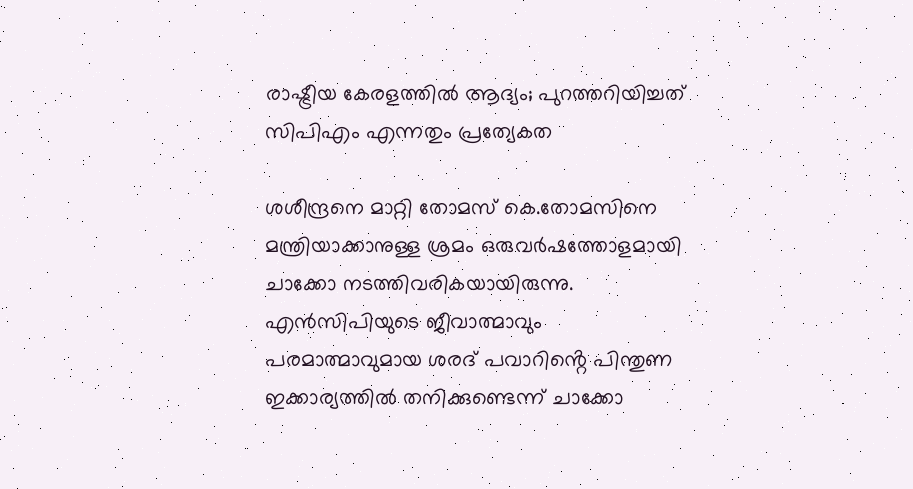രാഷ്ട്രീയ കേരളത്തില്‍ ആദ്യം; പുറത്തറിയിച്ചത് സിപിഎം എന്നതും പ്രത്യേകത

ശശീന്ദ്രനെ മാറ്റി തോമസ് കെ.തോമസിനെ മന്ത്രിയാക്കാനുള്ള ശ്രമം ഒരുവർഷത്തോളമായി ചാക്കോ നടത്തിവരികയായിരുന്നു. എൻസിപിയുടെ ജീവാത്മാവും പരമാത്മാവുമായ ശരദ് പവാറിൻ്റെ പിന്തുണ ഇക്കാര്യത്തിൽ തനിക്കുണ്ടെന്ന് ചാക്കോ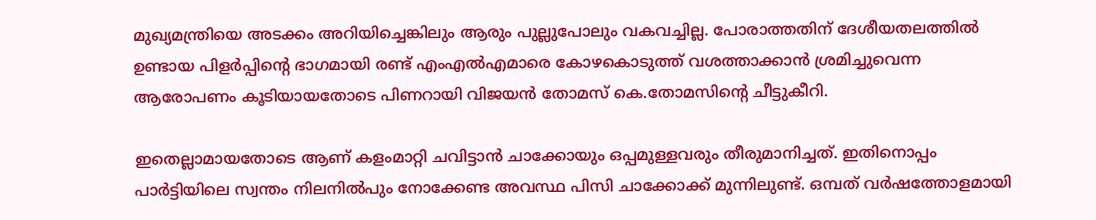മുഖ്യമന്ത്രിയെ അടക്കം അറിയിച്ചെങ്കിലും ആരും പുല്ലുപോലും വകവച്ചില്ല. പോരാത്തതിന് ദേശീയതലത്തിൽ ഉണ്ടായ പിളർപ്പിൻ്റെ ഭാഗമായി രണ്ട് എംഎൽഎമാരെ കോഴകൊടുത്ത് വശത്താക്കാൻ ശ്രമിച്ചുവെന്ന ആരോപണം കൂടിയായതോടെ പിണറായി വിജയൻ തോമസ് കെ.തോമസിൻ്റെ ചീട്ടുകീറി.

ഇതെല്ലാമായതോടെ ആണ് കളംമാറ്റി ചവിട്ടാൻ ചാക്കോയും ഒപ്പമുള്ളവരും തീരുമാനിച്ചത്. ഇതിനൊപ്പം പാർട്ടിയിലെ സ്വന്തം നിലനിൽപും നോക്കേണ്ട അവസ്ഥ പിസി ചാക്കോക്ക് മുന്നിലുണ്ട്. ഒമ്പത് വർഷത്തോളമായി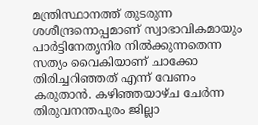മന്ത്രിസ്ഥാനത്ത് തുടരുന്ന ശശീന്ദ്രനൊപ്പമാണ് സ്വാഭാവികമായും പാർട്ടിനേതൃനിര നിൽക്കുന്നതെന്ന സത്യം വൈകിയാണ് ചാക്കോ തിരിച്ചറിഞ്ഞത് എന്ന് വേണം കരുതാൻ. കഴിഞ്ഞയാഴ്ച ചേർന്ന തിരുവനന്തപുരം ജില്ലാ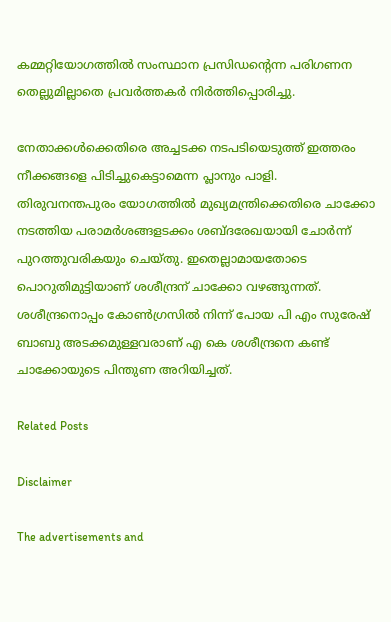കമ്മറ്റിയോഗത്തിൽ സംസ്ഥാന പ്രസിഡൻ്റെന്ന പരിഗണന തെല്ലുമില്ലാതെ പ്രവർത്തകർ നിർത്തിപ്പൊരിച്ചു.

നേതാക്കൾക്കെതിരെ അച്ചടക്ക നടപടിയെടുത്ത് ഇത്തരം നീക്കങ്ങളെ പിടിച്ചുകെട്ടാമെന്ന പ്ലാനും പാളി. തിരുവനന്തപുരം യോഗത്തിൽ മുഖ്യമന്ത്രിക്കെതിരെ ചാക്കോ നടത്തിയ പരാമർശങ്ങളടക്കം ശബ്ദരേഖയായി ചോർന്ന് പുറത്തുവരികയും ചെയ്തു. ഇതെല്ലാമായതോടെ പൊറുതിമുട്ടിയാണ് ശശീന്ദ്രന് ചാക്കോ വഴങ്ങുന്നത്. ശശീന്ദ്രനൊപ്പം കോൺഗ്രസിൽ നിന്ന് പോയ പി എം സുരേഷ് ബാബു അടക്കമുള്ളവരാണ് എ കെ ശശീന്ദ്രനെ കണ്ട് ചാക്കോയുടെ പിന്തുണ അറിയിച്ചത്.

Related Posts

Disclaimer

The advertisements and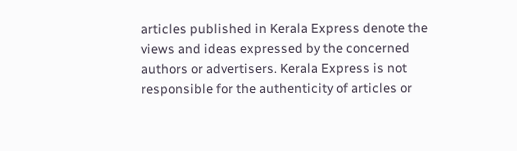articles published in Kerala Express denote the views and ideas expressed by the concerned authors or advertisers. Kerala Express is not responsible for the authenticity of articles or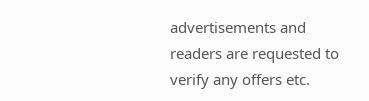advertisements and readers are requested to verify any offers etc.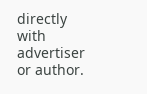directly with advertiser or author.